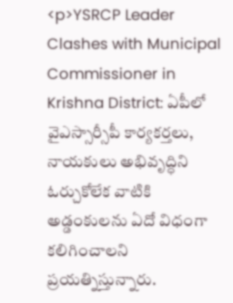<p>YSRCP Leader Clashes with Municipal Commissioner in Krishna District: ఏపీలో వైఎస్సార్సీపీ కార్యకర్తలు, నాయకులు అభివృద్ధిని ఓర్చుకోలేక వాటికి అడ్డంకులను ఏదో విధంగా కలిగించాలని ప్రయత్నిస్తున్నారు.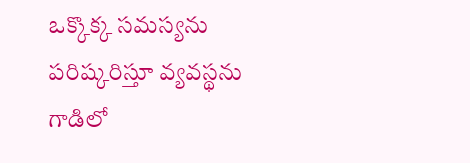ఒక్కొక్క సమస్యను పరిష్కరిస్తూ వ్యవస్థను గాడిలో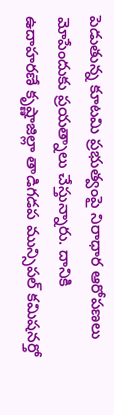పెడుతున్న కూటమి ప్రభుత్వంపై నిరాధార ఆరోపణలు మోపేందుకు ప్రయత్నాలు చేస్తున్నారు. దానికి ఉదాహరణే కృష్ణాజిల్లా తాడిగడప మున్సిపల్ కమిషనర్తో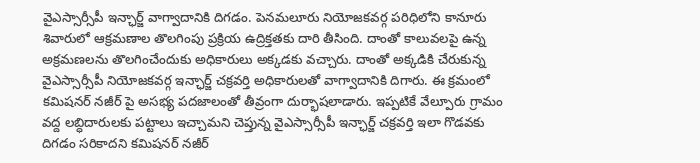వైఎస్సార్సీపీ ఇన్ఛార్జ్ వాగ్వాదానికి దిగడం. పెనమలూరు నియోజకవర్గ పరిధిలోని కానూరు శివారులో ఆక్రమణాల తొలగింపు ప్రక్రియ ఉద్రిక్తతకు దారి తీసింది. దాంతో కాలువలపై ఉన్న అక్రమణలను తొలగించేందుకు అధికారులు అక్కడకు వచ్చారు. దాంతో అక్కడికి చేరుకున్న వైఎస్సార్సీపీ నియోజకవర్గ ఇన్ఛార్జ్ చక్రవర్తి అధికారులతో వాగ్వాదానికి దిగారు. ఈ క్రమంలో కమిషనర్ నజీర్ పై అసభ్య పదజాలంతో తీవ్రంగా దుర్భాషలాడారు. ఇప్పటికే వేల్పూరు గ్రామం వద్ద లబ్ధిదారులకు పట్టాలు ఇచ్చామని చెప్తున్న వైఎస్సార్సీపీ ఇన్ఛార్జ్ చక్రవర్తి ఇలా గొడవకు దిగడం సరికాదని కమిషనర్ నజీర్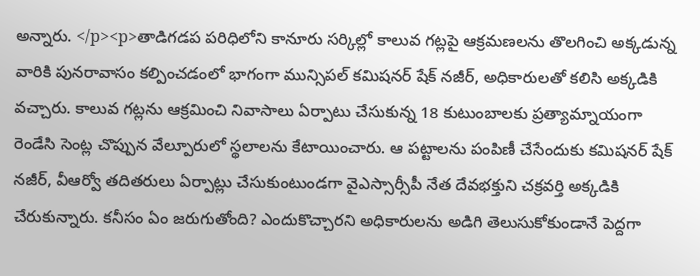అన్నారు. </p><p>తాడిగడప పరిధిలోని కానూరు సర్కిల్లో కాలువ గట్లపై ఆక్రమణలను తొలగించి అక్కడున్న వారికి పునరావాసం కల్పించడంలో భాగంగా మున్సిపల్ కమిషనర్ షేక్ నజీర్, అధికారులతో కలిసి అక్కడికి వచ్చారు. కాలువ గట్లను ఆక్రమించి నివాసాలు ఏర్పాటు చేసుకున్న 18 కుటుంబాలకు ప్రత్యామ్నాయంగా రెండేసి సెంట్ల చొప్పున వేల్పూరులో స్థలాలను కేటాయించారు. ఆ పట్టాలను పంపిణీ చేసేందుకు కమిషనర్ షేక్ నజీర్, వీఆర్వో తదితరులు ఏర్పాట్లు చేసుకుంటుండగా వైఎస్సార్సీపీ నేత దేవభక్తుని చక్రవర్తి అక్కడికి చేరుకున్నారు. కనీసం ఏం జరుగుతోంది? ఎందుకొచ్చారని అధికారులను అడిగి తెలుసుకోకుండానే పెద్దగా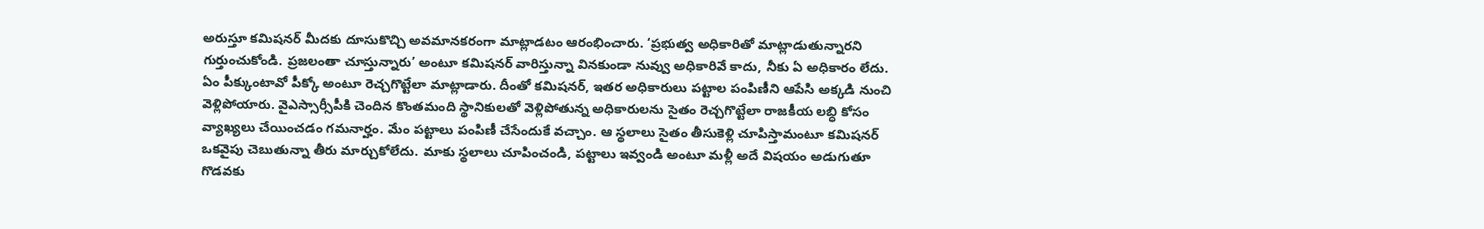అరుస్తూ కమిషనర్ మీదకు దూసుకొచ్చి అవమానకరంగా మాట్లాడటం ఆరంభించారు. ‘ప్రభుత్వ అధికారితో మాట్లాడుతున్నారని గుర్తుంచుకోండి. ప్రజలంతా చూస్తున్నారు’ అంటూ కమిషనర్ వారిస్తున్నా వినకుండా నువ్వు అధికారివే కాదు, నీకు ఏ అధికారం లేదు. ఏం పీక్కుంటావో పీక్కో అంటూ రెచ్చగొట్టేలా మాట్లాడారు. దీంతో కమిషనర్, ఇతర అధికారులు పట్టాల పంపిణీని ఆపేసి అక్కడి నుంచి వెళ్లిపోయారు. వైఎస్సార్సీపీకి చెందిన కొంతమంది స్థానికులతో వెళ్లిపోతున్న అధికారులను సైతం రెచ్చగొట్టేలా రాజకీయ లబ్ధి కోసం వ్యాఖ్యలు చేయించడం గమనార్హం. మేం పట్టాలు పంపిణీ చేసేందుకే వచ్చాం. ఆ స్థలాలు సైతం తీసుకెళ్లి చూపిస్తామంటూ కమిషనర్ ఒకవైపు చెబుతున్నా తీరు మార్చుకోలేదు. మాకు స్థలాలు చూపించండి, పట్టాలు ఇవ్వండి అంటూ మళ్లీ అదే విషయం అడుగుతూ గొడవకు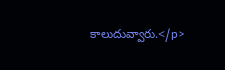కాలుదువ్వారు.</p>